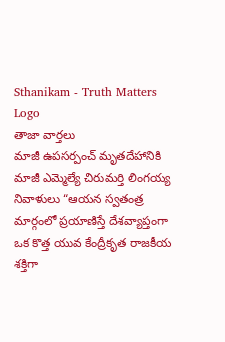Sthanikam - Truth Matters
Logo
తాజా వార్తలు
మాజీ ఉపసర్పంచ్ మృతదేహానికి మాజీ ఎమ్మెల్యే చిరుమర్తి లింగయ్య నివాళులు “ఆయన స్వతంత్ర మార్గంలో ప్రయాణిస్తే దేశవ్యాప్తంగా ఒక కొత్త యువ కేంద్రీకృత రాజకీయ శక్తిగా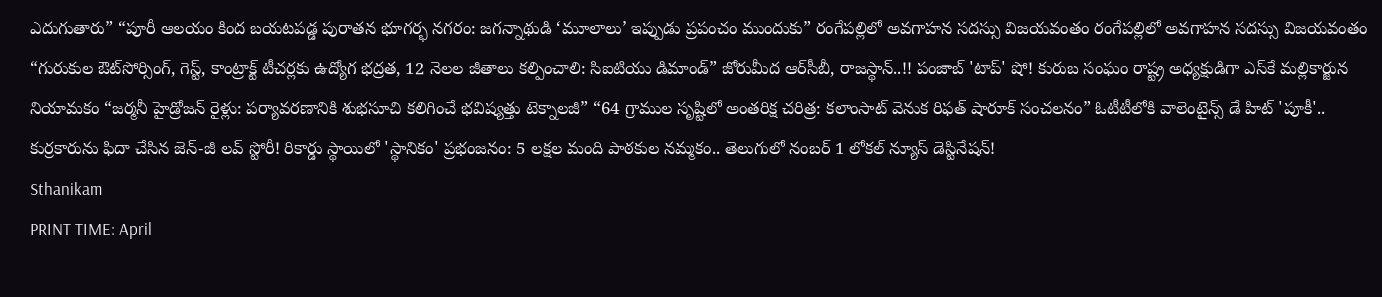ఎదుగుతారు” “పూరీ ఆలయం కింద బయటపడ్డ పురాతన భూగర్భ నగరం: జగన్నాథుడి ‘మూలాలు’ ఇప్పుడు ప్రపంచం ముందుకు” రంగేపల్లిలో అవగాహన సదస్సు విజయవంతం రంగేపల్లిలో అవగాహన సదస్సు విజయవంతం “గురుకుల ఔట్‌సోర్సింగ్, గెస్ట్, కాంట్రాక్ట్ టీచర్లకు ఉద్యోగ భద్రత, 12 నెలల జీతాలు కల్పించాలి: సిఐటియు డిమాండ్” జోరుమీద ఆర్‌సీబీ, రాజస్థాన్‌..!! పంజాబ్‌ 'టాప్‌' షో! కురుబ సంఘం రాష్ట్ర అధ్యక్షుడిగా ఎస్‌కే మల్లికార్జున నియామకం “జర్మనీ హైడ్రోజన్ రైళ్లు: పర్యావరణానికి శుభసూచి కలిగించే భవిష్యత్తు టెక్నాలజీ” “64 గ్రాముల సృష్టిలో అంతరిక్ష చరిత్ర: కలాంసాట్ వెనుక రిఫత్ షారూక్ సంచలనం” ఓటీటీలోకి వాలెంటైన్స్ డే హిట్ 'పూకీ'.. కుర్రకారును ఫిదా చేసిన జెన్-జీ లవ్ స్టోరీ! రికార్డు స్థాయిలో 'స్థానికం' ప్రభంజనం: 5 లక్షల మంది పాఠకుల నమ్మకం.. తెలుగులో నంబర్ 1 లోకల్ న్యూస్ డెస్టినేషన్!
Sthanikam
PRINT TIME: April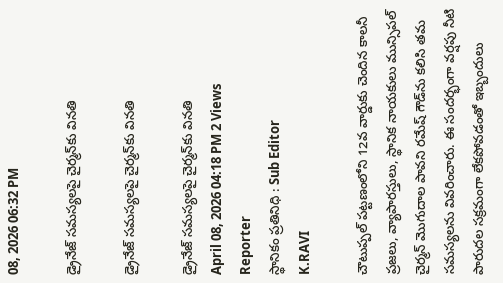08, 2026 06:32 PM

డ్రైనేజ్ సమస్యలపై చైర్మన్‌కు వినతి

డ్రైనేజ్ సమస్యలపై చైర్మన్‌కు వినతి

డ్రైనేజ్ సమస్యలపై చైర్మన్‌కు వినతి
April 08, 2026 04:18 PM 2 Views
Reporter
స్థానికం ప్రతినిధి : Sub Editor
K.RAVI

చౌటుప్పల్ పట్టణంలోని 12వ వార్డుకు చెందిన కాలనీ ప్రజలు, వ్యాపారస్తులు, స్థానిక నాయకులు మున్సిపల్ చైర్మన్ మొగుదాల పావని రమేష్ గౌడ్‌ను కలిసి తమ సమస్యలను వివరించారు. ఈ సందర్భంగా వర్షపు నీటి పారుదల సక్రమంగా లేకపోవడంతో ఇబ్బందులు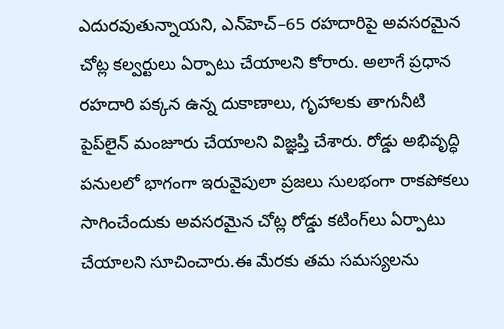ఎదురవుతున్నాయని, ఎన్‌హెచ్‌–65 రహదారిపై అవసరమైన చోట్ల కల్వర్టులు ఏర్పాటు చేయాలని కోరారు. అలాగే ప్రధాన రహదారి పక్కన ఉన్న దుకాణాలు, గృహాలకు తాగునీటి పైప్‌లైన్ మంజూరు చేయాలని విజ్ఞప్తి చేశారు. రోడ్డు అభివృద్ధి పనులలో భాగంగా ఇరువైపులా ప్రజలు సులభంగా రాకపోకలు సాగించేందుకు అవసరమైన చోట్ల రోడ్డు కటింగ్‌లు ఏర్పాటు చేయాలని సూచించారు.ఈ మేరకు తమ సమస్యలను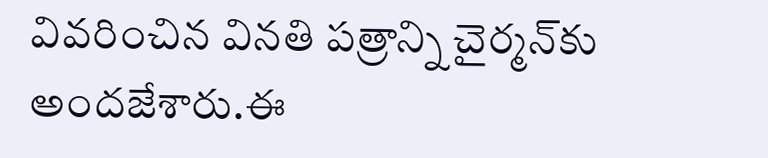వివరించిన వినతి పత్రాన్ని చైర్మన్‌కు అందజేశారు.ఈ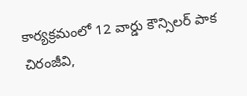కార్యక్రమంలో 12 వార్డు కౌన్సిలర్ పాక చిరంజీవి,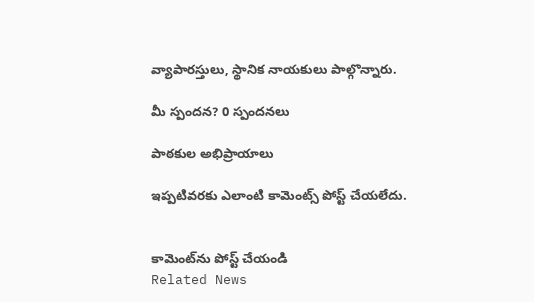వ్యాపారస్తులు, స్థానిక నాయకులు పాల్గొన్నారు.

మీ స్పందన? 0 స్పందనలు

పాఠకుల అభిప్రాయాలు

ఇప్పటివరకు ఎలాంటి కామెంట్స్ పోస్ట్ చేయలేదు.


కామెంట్‌ను పోస్ట్ చేయండి
Related News